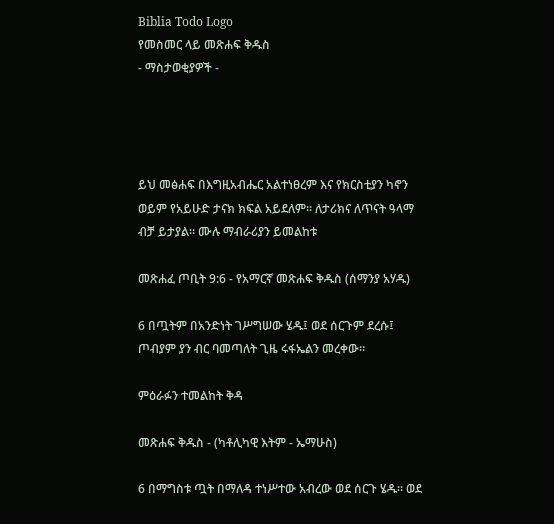Biblia Todo Logo
የመስመር ላይ መጽሐፍ ቅዱስ
- ማስታወቂያዎች -




ይህ መፅሐፍ በእግዚአብሔር አልተነፀረም እና የክርስቲያን ካኖን ወይም የአይሁድ ታናክ ክፍል አይደለም። ለታሪክና ለጥናት ዓላማ ብቻ ይታያል። ሙሉ ማብራሪያን ይመልከቱ

መጽሐፈ ጦቢት 9:6 - የአማርኛ መጽሐፍ ቅዱስ (ሰማንያ አሃዱ)

6 በጧትም በአንድነት ገሥግሠው ሄዱ፤ ወደ ሰርጉም ደረሱ፤ ጦብያም ያን ብር ባመጣለት ጊዜ ሩፋኤልን መረቀው።

ምዕራፉን ተመልከት ቅዳ

መጽሐፍ ቅዱስ - (ካቶሊካዊ እትም - ኤማሁስ)

6 በማግስቱ ጧት በማለዳ ተነሥተው አብረው ወደ ሰርጉ ሄዱ። ወደ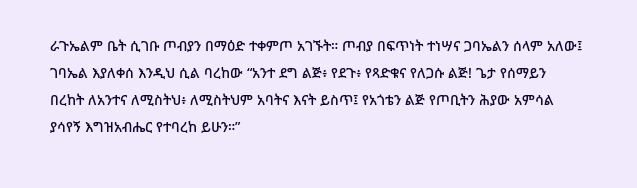ራጉኤልም ቤት ሲገቡ ጦብያን በማዕድ ተቀምጦ አገኙት። ጦብያ በፍጥነት ተነሣና ጋባኤልን ሰላም አለው፤ ገባኤል እያለቀሰ እንዲህ ሲል ባረከው “አንተ ደግ ልጅ፥ የደጉ፥ የጻድቁና የለጋሱ ልጅ! ጌታ የሰማይን በረከት ለአንተና ለሚስትህ፥ ለሚስትህም አባትና እናት ይስጥ፤ የአጎቴን ልጅ የጦቢትን ሕያው አምሳል ያሳየኝ እግዝአብሔር የተባረከ ይሁን።”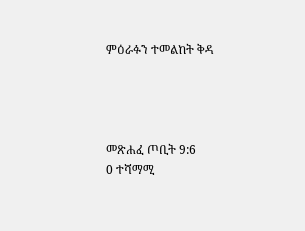ምዕራፉን ተመልከት ቅዳ




መጽሐፈ ጦቢት 9:6
0 ተሻማሚ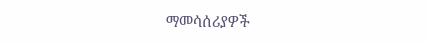ማመሳሰሪያዎች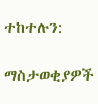ተከተሉን:

ማስታወቂያዎች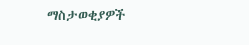ማስታወቂያዎች